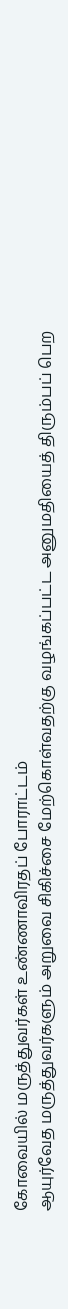கோவையில் மருத்துவர்கள் உண்ணாவிரதப் போராட்டம்
ஆயுர்வேத மருத்துவர்களும் அறுவை சிகிச்சை மேற்கொள்வதற்கு வழங்கப்பட்ட அனுமதியைத் திரும்பப் பெற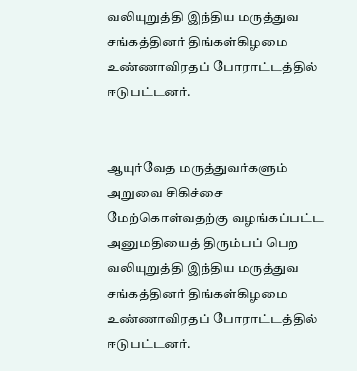வலியுறுத்தி இந்திய மருத்துவ சங்கத்தினர் திங்கள்கிழமை உண்ணாவிரதப் போராட்டத்தில் ஈடுபட்டனர்.


ஆயுர்வேத மருத்துவர்களும் அறுவை சிகிச்சை மேற்கொள்வதற்கு வழங்கப்பட்ட அனுமதியைத் திரும்பப் பெற வலியுறுத்தி இந்திய மருத்துவ சங்கத்தினர் திங்கள்கிழமை உண்ணாவிரதப் போராட்டத்தில் ஈடுபட்டனர்.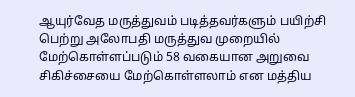ஆயுர்வேத மருத்துவம் படித்தவர்களும் பயிற்சி பெற்று அலோபதி மருத்துவ முறையில் மேற்கொள்ளப்படும் 58 வகையான அறுவை சிகிச்சையை மேற்கொள்ளலாம் என மத்திய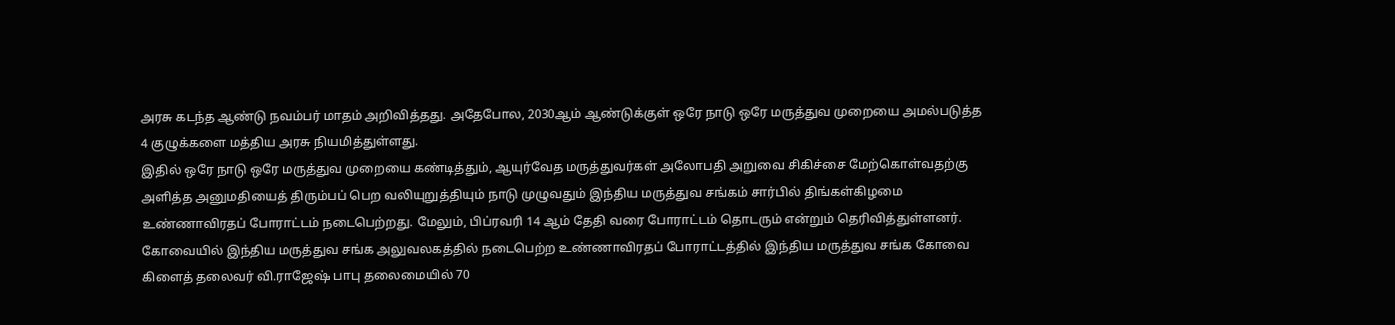அரசு கடந்த ஆண்டு நவம்பர் மாதம் அறிவித்தது. அதேபோல, 2030ஆம் ஆண்டுக்குள் ஒரே நாடு ஒரே மருத்துவ முறையை அமல்படுத்த 4 குழுக்களை மத்திய அரசு நியமித்துள்ளது.
இதில் ஒரே நாடு ஒரே மருத்துவ முறையை கண்டித்தும், ஆயுர்வேத மருத்துவர்கள் அலோபதி அறுவை சிகிச்சை மேற்கொள்வதற்கு அளித்த அனுமதியைத் திரும்பப் பெற வலியுறுத்தியும் நாடு முழுவதும் இந்திய மருத்துவ சங்கம் சார்பில் திங்கள்கிழமை உண்ணாவிரதப் போராட்டம் நடைபெற்றது. மேலும், பிப்ரவரி 14 ஆம் தேதி வரை போராட்டம் தொடரும் என்றும் தெரிவித்துள்ளனர்.
கோவையில் இந்திய மருத்துவ சங்க அலுவலகத்தில் நடைபெற்ற உண்ணாவிரதப் போராட்டத்தில் இந்திய மருத்துவ சங்க கோவை கிளைத் தலைவர் வி.ராஜேஷ் பாபு தலைமையில் 70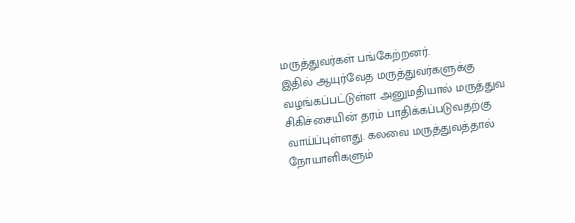மருத்துவர்கள் பங்கேற்றனர்.
இதில் ஆயுர்வேத மருத்துவர்களுக்கு வழங்கப்பட்டுள்ள அனுமதியால் மருத்துவ சிகிச்சையின் தரம் பாதிக்கப்படுவதற்கு வாய்ப்புள்ளது. கலவை மருத்துவத்தால் நோயாளிகளும்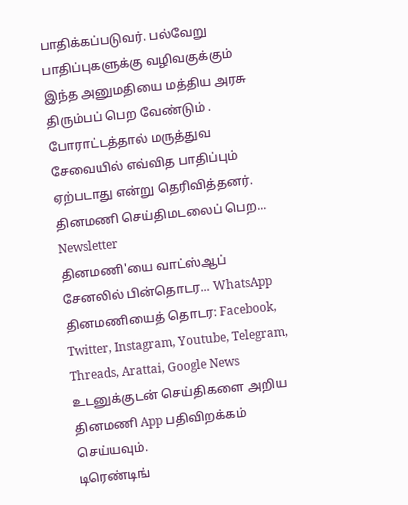பாதிக்கப்படுவர். பல்வேறு பாதிப்புகளுக்கு வழிவகுக்கும் இந்த அனுமதியை மத்திய அரசு திரும்பப் பெற வேண்டும் . போராட்டத்தால் மருத்துவ சேவையில் எவ்வித பாதிப்பும் ஏற்படாது என்று தெரிவித்தனர்.
தினமணி செய்திமடலைப் பெற... Newsletter
தினமணி'யை வாட்ஸ்ஆப் சேனலில் பின்தொடர... WhatsApp
தினமணியைத் தொடர: Facebook, Twitter, Instagram, Youtube, Telegram, Threads, Arattai, Google News
உடனுக்குடன் செய்திகளை அறிய தினமணி App பதிவிறக்கம் செய்யவும்.
டிரெண்டிங்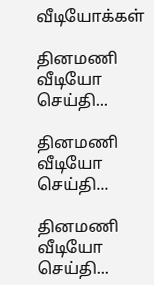வீடியோக்கள்

தினமணி வீடியோ செய்தி...

தினமணி வீடியோ செய்தி...

தினமணி வீடியோ செய்தி...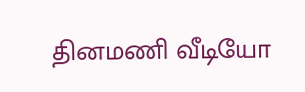தினமணி வீடியோ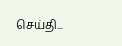செய்தி...